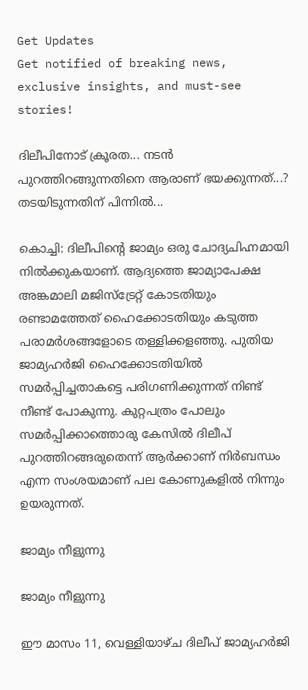Get Updates
Get notified of breaking news, exclusive insights, and must-see stories!

ദിലീപിനോട് ക്രൂരത... നടൻ പുറത്തിറങ്ങുന്നതിനെ ആരാണ് ഭയക്കുന്നത്...? തടയിടുന്നതിന് പിന്നിൽ...

കൊച്ചി: ദിലീപിന്റെ ജാമ്യം ഒരു ചോദ്യചിഹ്നമായി നില്‍ക്കുകയാണ്. ആദ്യത്തെ ജാമ്യാപേക്ഷ അങ്കമാലി മജിസ്‌ട്രേറ്റ് കോടതിയും രണ്ടാമത്തേത് ഹൈക്കോടതിയും കടുത്ത പരാമര്‍ശങ്ങളോടെ തള്ളിക്കളഞ്ഞു. പുതിയ ജാമ്യഹര്‍ജി ഹൈക്കോടതിയില്‍ സമര്‍പ്പിച്ചതാകട്ടെ പരിഗണിക്കുന്നത് നിണ്ട് നീണ്ട് പോകുന്നു. കുറ്റപത്രം പോലും സമര്‍പ്പിക്കാത്തൊരു കേസില്‍ ദിലീപ് പുറത്തിറങ്ങരുതെന്ന് ആര്‍ക്കാണ് നിര്‍ബന്ധം എന്ന സംശയമാണ് പല കോണുകളില്‍ നിന്നും ഉയരുന്നത്.

ജാമ്യം നീളുന്നു

ജാമ്യം നീളുന്നു

ഈ മാസം 11, വെള്ളിയാഴ്ച ദിലീപ് ജാമ്യഹര്‍ജി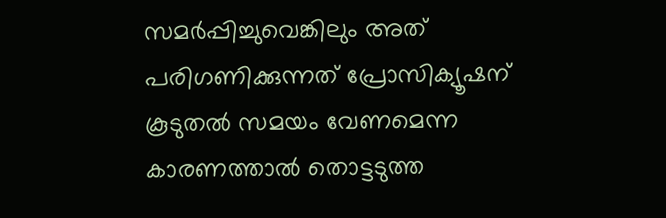സമര്‍പ്പിച്ചുവെങ്കിലും അത് പരിഗണിക്കുന്നത് പ്രോസിക്യൂഷന് കൂടുതല്‍ സമയം വേണമെന്ന കാരണത്താല്‍ തൊട്ടടുത്ത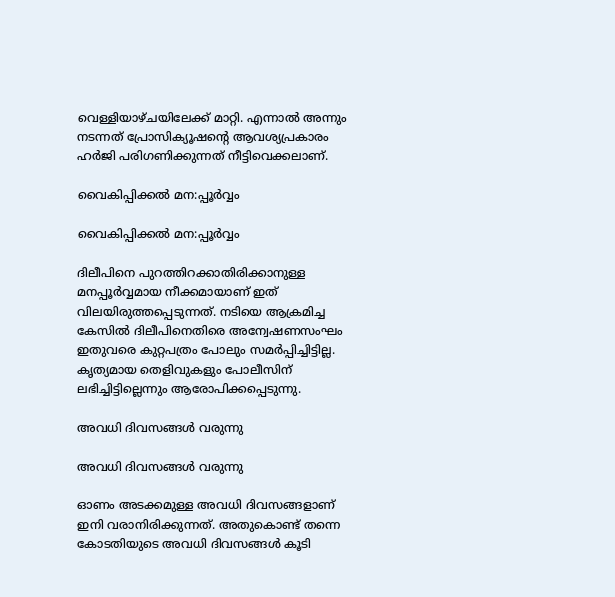വെള്ളിയാഴ്ചയിലേക്ക് മാറ്റി. എന്നാല്‍ അന്നും നടന്നത് പ്രോസിക്യൂഷന്റെ ആവശ്യപ്രകാരം ഹര്‍ജി പരിഗണിക്കുന്നത് നീട്ടിവെക്കലാണ്.

വൈകിപ്പിക്കൽ മന:പ്പൂർവ്വം

വൈകിപ്പിക്കൽ മന:പ്പൂർവ്വം

ദിലീപിനെ പുറത്തിറക്കാതിരിക്കാനുള്ള മനപ്പൂര്‍വ്വമായ നീക്കമായാണ് ഇത് വിലയിരുത്തപ്പെടുന്നത്. നടിയെ ആക്രമിച്ച കേസില്‍ ദിലീപിനെതിരെ അന്വേഷണസംഘം ഇതുവരെ കുറ്റപത്രം പോലും സമര്‍പ്പിച്ചിട്ടില്ല. കൃത്യമായ തെളിവുകളും പോലീസിന് ലഭിച്ചിട്ടില്ലെന്നും ആരോപിക്കപ്പെടുന്നു.

അവധി ദിവസങ്ങൾ വരുന്നു

അവധി ദിവസങ്ങൾ വരുന്നു

ഓണം അടക്കമുള്ള അവധി ദിവസങ്ങളാണ് ഇനി വരാനിരിക്കുന്നത്. അതുകൊണ്ട് തന്നെ കോടതിയുടെ അവധി ദിവസങ്ങള്‍ കൂടി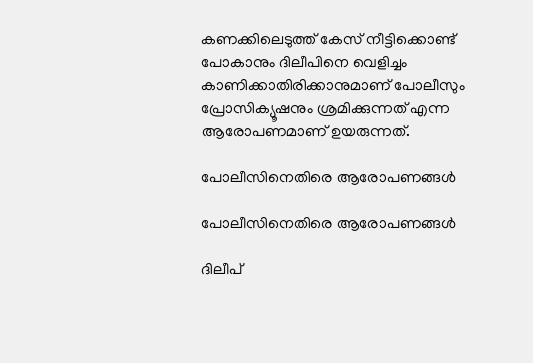കണക്കിലെടുത്ത് കേസ് നീട്ടിക്കൊണ്ട് പോകാനും ദിലീപിനെ വെളിച്ചം കാണിക്കാതിരിക്കാനുമാണ് പോലീസും പ്രോസിക്യൂഷനും ശ്രമിക്കുന്നത് എന്ന ആരോപണമാണ് ഉയരുന്നത്.

പോലീസിനെതിരെ ആരോപണങ്ങൾ

പോലീസിനെതിരെ ആരോപണങ്ങൾ

ദിലീപ്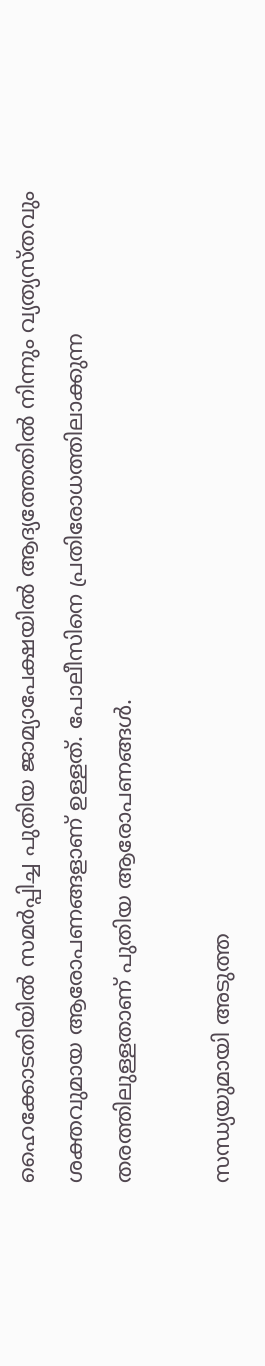ഹൈക്കോടതിയില്‍ സമര്‍പ്പിച്ച പുതിയ ജാമ്യാപേക്ഷയില്‍ ആദ്യത്തേതില്‍ നിന്നും വ്യത്യസ്തവും ശക്തവുമായ ആരോപണങ്ങളാണ് ഉള്ളത്. പോലീസിനെ പ്രതിരോധത്തിലാക്കുന്ന തരത്തിലുള്ളതാണ് പുതിയ ആരോപണങ്ങള്‍.

സന്ധ്യയുമായി അടുത്ത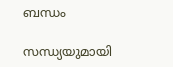ബന്ധം

സന്ധ്യയുമായി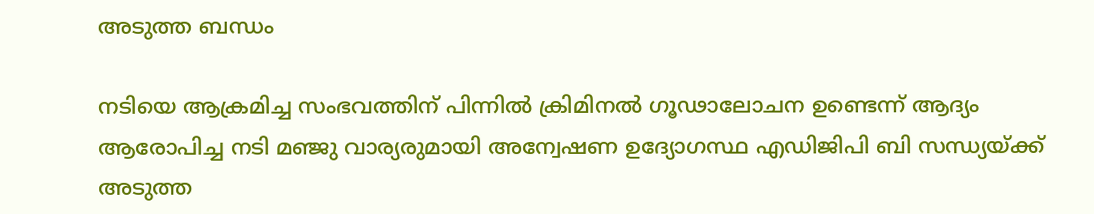അടുത്ത ബന്ധം

നടിയെ ആക്രമിച്ച സംഭവത്തിന് പിന്നില്‍ ക്രിമിനല്‍ ഗൂഢാലോചന ഉണ്ടെന്ന് ആദ്യം ആരോപിച്ച നടി മഞ്ജു വാര്യരുമായി അന്വേഷണ ഉദ്യോഗസ്ഥ എഡിജിപി ബി സന്ധ്യയ്ക്ക് അടുത്ത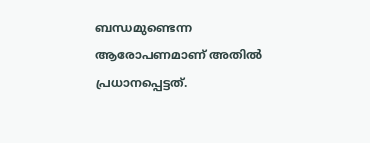ബന്ധമുണ്ടെന്ന ആരോപണമാണ് അതില്‍ പ്രധാനപ്പെട്ടത്.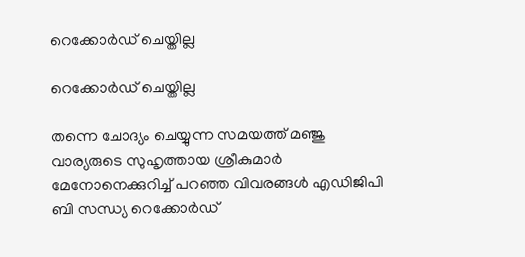റെക്കോർഡ് ചെയ്തില്ല

റെക്കോർഡ് ചെയ്തില്ല

തന്നെ ചോദ്യം ചെയ്യുന്ന സമയത്ത് മഞ്ജു വാര്യരുടെ സുഹൃത്തായ ശ്രീകുമാര്‍ മേനോനെക്കുറിച്ച് പറഞ്ഞ വിവരങ്ങള്‍ എഡിജിപി ബി സന്ധ്യ റെക്കോര്‍ഡ്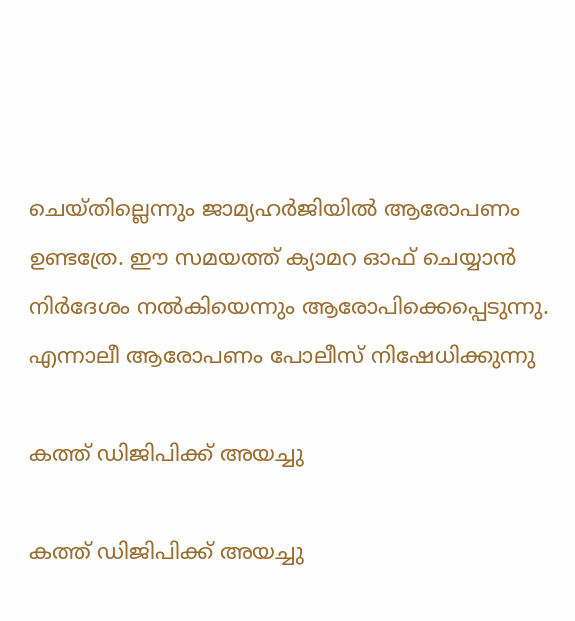ചെയ്തില്ലെന്നും ജാമ്യഹര്‍ജിയില്‍ ആരോപണം ഉണ്ടത്രേ. ഈ സമയത്ത് ക്യാമറ ഓഫ് ചെയ്യാന്‍ നിര്‍ദേശം നല്‍കിയെന്നും ആരോപിക്കെപ്പെടുന്നു. എന്നാലീ ആരോപണം പോലീസ് നിഷേധിക്കുന്നു

കത്ത് ഡിജിപിക്ക് അയച്ചു

കത്ത് ഡിജിപിക്ക് അയച്ചു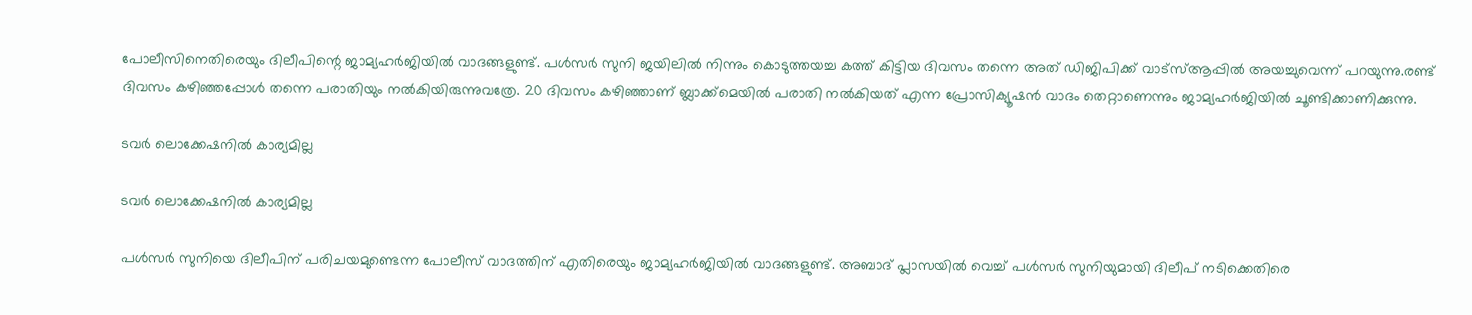പോലീസിനെതിരെയും ദിലീപിന്റെ ജാമ്യഹര്‍ജിയില്‍ വാദങ്ങളുണ്ട്. പള്‍സര്‍ സുനി ജയിലില്‍ നിന്നും കൊടുത്തയച്ച കത്ത് കിട്ടിയ ദിവസം തന്നെ അത് ഡിജിപിക്ക് വാട്‌സ്ആപ്പില്‍ അയച്ചുവെന്ന് പറയുന്നു.രണ്ട് ദിവസം കഴിഞ്ഞപ്പോള്‍ തന്നെ പരാതിയും നല്‍കിയിരുന്നുവത്രേ. 20 ദിവസം കഴിഞ്ഞാണ് ബ്ലാക്ക്‌മെയില്‍ പരാതി നല്‍കിയത് എന്ന പ്രോസിക്യൂഷന്‍ വാദം തെറ്റാണെന്നും ജാമ്യഹര്‍ജിയില്‍ ചൂണ്ടിക്കാണിക്കുന്നു.

ടവർ ലൊക്കേഷനിൽ കാര്യമില്ല

ടവർ ലൊക്കേഷനിൽ കാര്യമില്ല

പള്‍സര്‍ സുനിയെ ദിലീപിന് പരിചയമുണ്ടെന്ന പോലീസ് വാദത്തിന് എതിരെയും ജാമ്യഹര്‍ജിയില്‍ വാദങ്ങളുണ്ട്. അബാദ് പ്ലാസയില്‍ വെച്ച് പള്‍സര്‍ സുനിയുമായി ദിലീപ് നടിക്കെതിരെ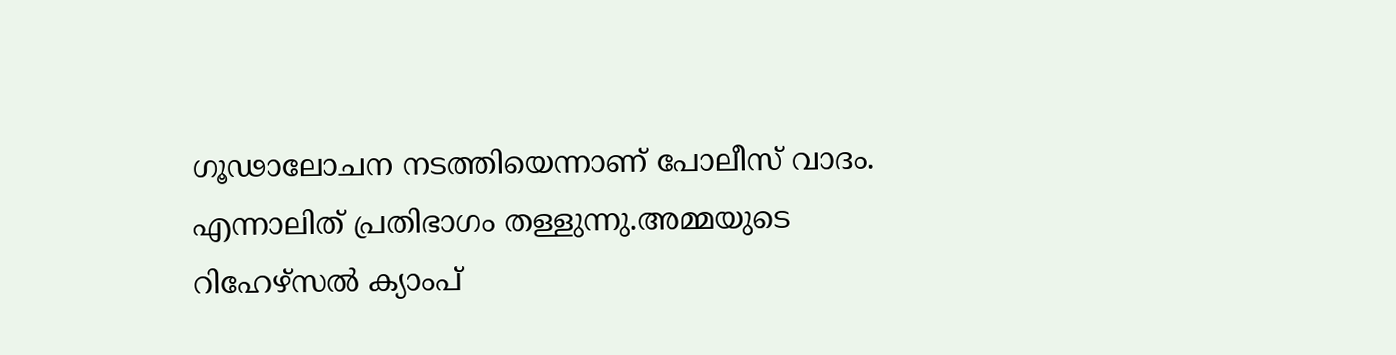ഗൂഢാലോചന നടത്തിയെന്നാണ് പോലീസ് വാദം. എന്നാലിത് പ്രതിഭാഗം തള്ളുന്നു.അമ്മയുടെ റിഹേഴ്‌സല്‍ ക്യാംപ്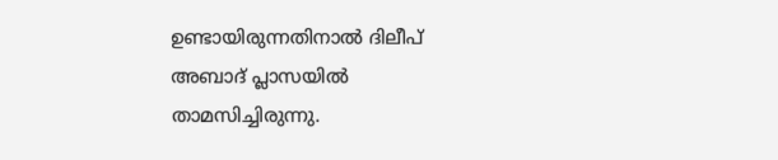ഉണ്ടായിരുന്നതിനാല്‍ ദിലീപ് അബാദ് പ്ലാസയില്‍ താമസിച്ചിരുന്നു.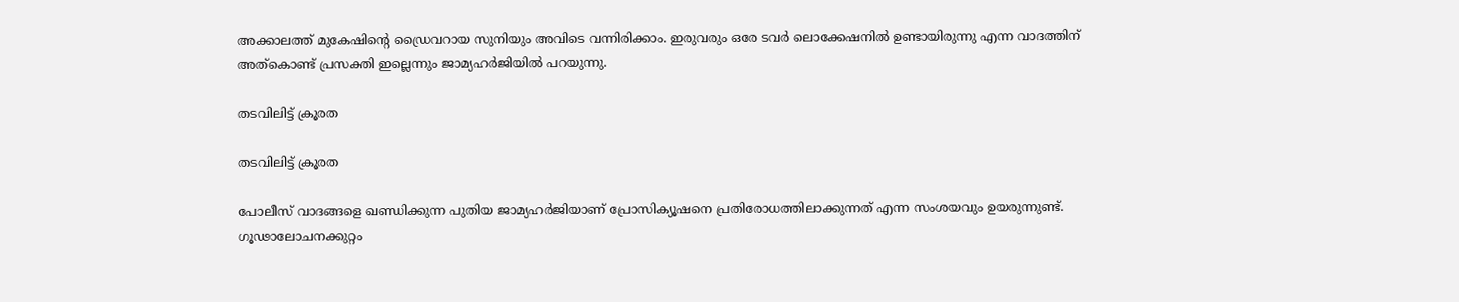അക്കാലത്ത് മുകേഷിന്റെ ഡ്രൈവറായ സുനിയും അവിടെ വന്നിരിക്കാം. ഇരുവരും ഒരേ ടവര്‍ ലൊക്കേഷനില്‍ ഉണ്ടായിരുന്നു എന്ന വാദത്തിന് അത്‌കൊണ്ട് പ്രസക്തി ഇല്ലെന്നും ജാമ്യഹര്‍ജിയില്‍ പറയുന്നു.

തടവിലിട്ട് ക്രൂരത

തടവിലിട്ട് ക്രൂരത

പോലീസ് വാദങ്ങളെ ഖണ്ഡിക്കുന്ന പുതിയ ജാമ്യഹർജിയാണ് പ്രോസിക്യൂഷനെ പ്രതിരോധത്തിലാക്കുന്നത് എന്ന സംശയവും ഉയരുന്നുണ്ട്. ഗൂഢാലോചനക്കുറ്റം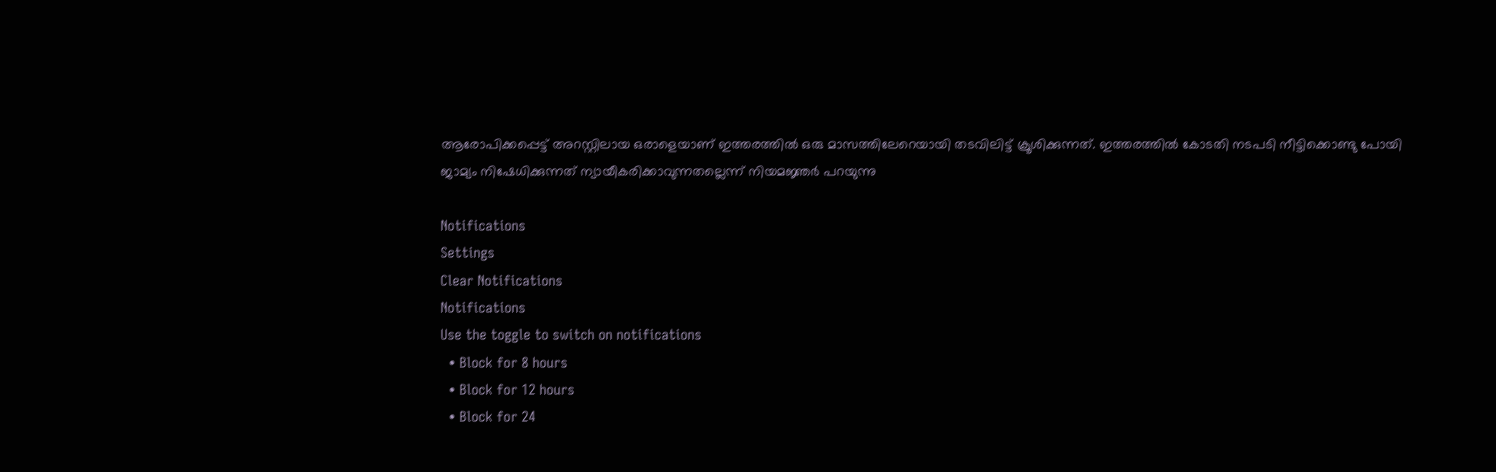ആരോപിക്കപ്പെട്ട് അറസ്റ്റിലായ ഒരാളെയാണ് ഇത്തരത്തില്‍ ഒരു മാസത്തിലേറെയായി തടവിലിട്ട് ക്രൂശിക്കുന്നത്. ഇത്തരത്തില്‍ കോടതി നടപടി നീട്ടിക്കൊണ്ടു പോയി ജാമ്യം നിഷേധിക്കുന്നത് ന്യായീകരിക്കാവുന്നതല്ലെന്ന് നിയമജ്ഞർ പറയുന്നു

Notifications
Settings
Clear Notifications
Notifications
Use the toggle to switch on notifications
  • Block for 8 hours
  • Block for 12 hours
  • Block for 24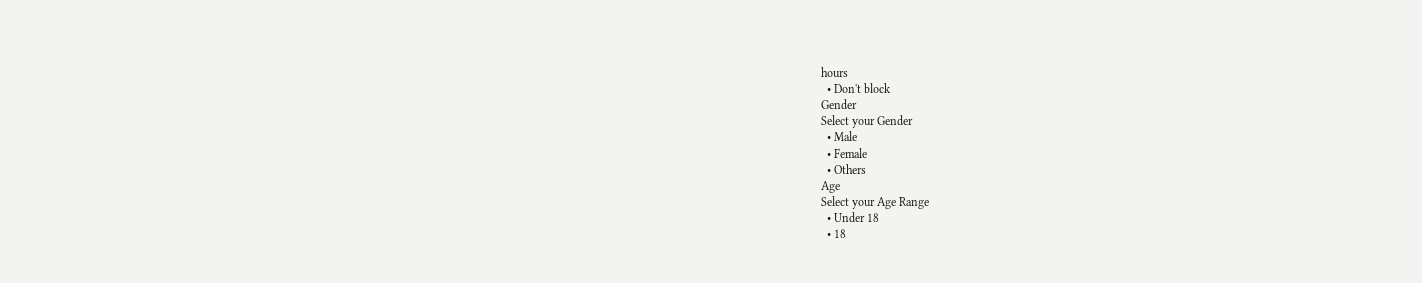hours
  • Don't block
Gender
Select your Gender
  • Male
  • Female
  • Others
Age
Select your Age Range
  • Under 18
  • 18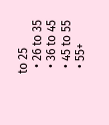to 25
  • 26 to 35
  • 36 to 45
  • 45 to 55
  • 55+